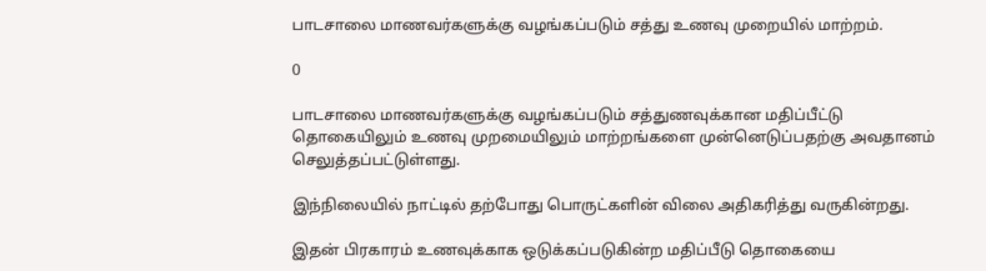பாடசாலை மாணவர்களுக்கு வழங்கப்படும் சத்து உணவு முறையில் மாற்றம்.

0

பாடசாலை மாணவர்களுக்கு வழங்கப்படும் சத்துணவுக்கான மதிப்பீட்டு தொகையிலும் உணவு முறமையிலும் மாற்றங்களை முன்னெடுப்பதற்கு அவதானம் செலுத்தப்பட்டுள்ளது.

இந்நிலையில் நாட்டில் தற்போது பொருட்களின் விலை அதிகரித்து வருகின்றது.

இதன் பிரகாரம் உணவுக்காக ஒடுக்கப்படுகின்ற மதிப்பீடு தொகையை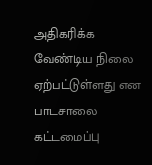அதிகரிக்க வேண்டிய நிலை ஏற்பட்டுள்ளது என பாடசாலை கட்டமைப்பு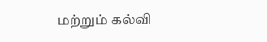மற்றும் கல்வி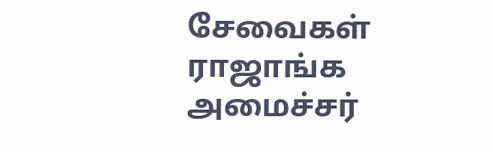சேவைகள் ராஜாங்க அமைச்சர்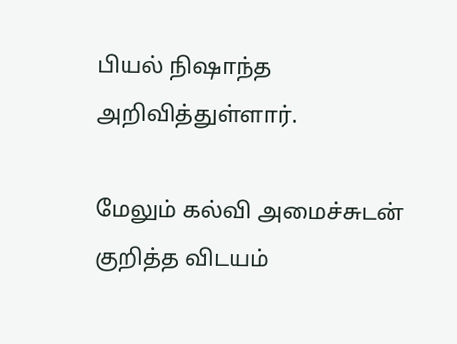பியல் நிஷாந்த அறிவித்துள்ளார்.

மேலும் கல்வி அமைச்சுடன் குறித்த விடயம்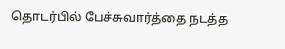தொடர்பில் பேச்சுவார்த்தை நடத்த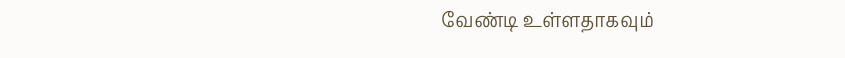வேண்டி உள்ளதாகவும்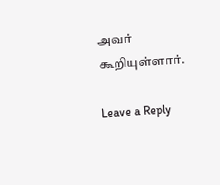அவர் கூறியுள்ளார்.

Leave a Reply